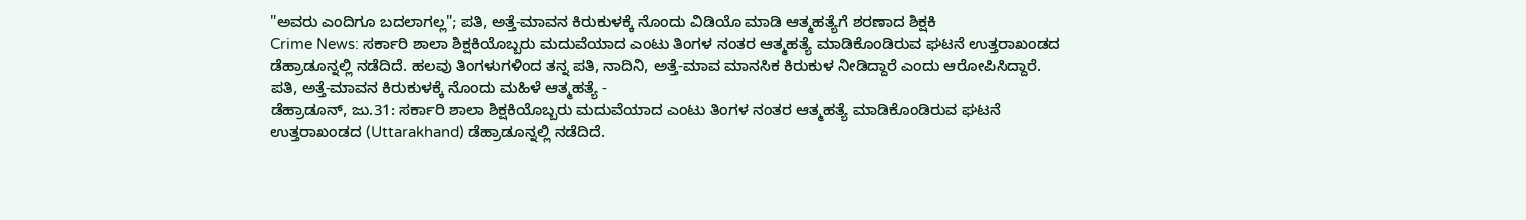"ಅವರು ಎಂದಿಗೂ ಬದಲಾಗಲ್ಲ"; ಪತಿ, ಅತ್ತೆ-ಮಾವನ ಕಿರುಕುಳಕ್ಕೆ ನೊಂದು ವಿಡಿಯೊ ಮಾಡಿ ಆತ್ಮಹತ್ಯೆಗೆ ಶರಣಾದ ಶಿಕ್ಷಕಿ
Crime News: ಸರ್ಕಾರಿ ಶಾಲಾ ಶಿಕ್ಷಕಿಯೊಬ್ಬರು ಮದುವೆಯಾದ ಎಂಟು ತಿಂಗಳ ನಂತರ ಆತ್ಮಹತ್ಯೆ ಮಾಡಿಕೊಂಡಿರುವ ಘಟನೆ ಉತ್ತರಾಖಂಡದ ಡೆಹ್ರಾಡೂನ್ನಲ್ಲಿ ನಡೆದಿದೆ. ಹಲವು ತಿಂಗಳುಗಳಿಂದ ತನ್ನ ಪತಿ, ನಾದಿನಿ, ಅತ್ತೆ-ಮಾವ ಮಾನಸಿಕ ಕಿರುಕುಳ ನೀಡಿದ್ದಾರೆ ಎಂದು ಆರೋಪಿಸಿದ್ದಾರೆ.
ಪತಿ, ಅತ್ತೆ-ಮಾವನ ಕಿರುಕುಳಕ್ಕೆ ನೊಂದು ಮಹಿಳೆ ಆತ್ಮಹತ್ಯೆ -
ಡೆಹ್ರಾಡೂನ್, ಜು.31: ಸರ್ಕಾರಿ ಶಾಲಾ ಶಿಕ್ಷಕಿಯೊಬ್ಬರು ಮದುವೆಯಾದ ಎಂಟು ತಿಂಗಳ ನಂತರ ಆತ್ಮಹತ್ಯೆ ಮಾಡಿಕೊಂಡಿರುವ ಘಟನೆ ಉತ್ತರಾಖಂಡದ (Uttarakhand) ಡೆಹ್ರಾಡೂನ್ನಲ್ಲಿ ನಡೆದಿದೆ.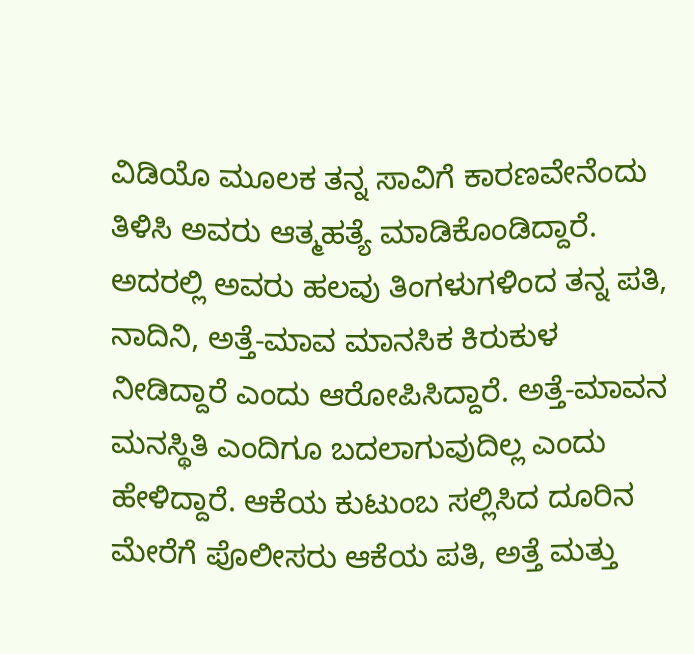ವಿಡಿಯೊ ಮೂಲಕ ತನ್ನ ಸಾವಿಗೆ ಕಾರಣವೇನೆಂದು ತಿಳಿಸಿ ಅವರು ಆತ್ಮಹತ್ಯೆ ಮಾಡಿಕೊಂಡಿದ್ದಾರೆ. ಅದರಲ್ಲಿ ಅವರು ಹಲವು ತಿಂಗಳುಗಳಿಂದ ತನ್ನ ಪತಿ, ನಾದಿನಿ, ಅತ್ತೆ-ಮಾವ ಮಾನಸಿಕ ಕಿರುಕುಳ ನೀಡಿದ್ದಾರೆ ಎಂದು ಆರೋಪಿಸಿದ್ದಾರೆ. ಅತ್ತೆ-ಮಾವನ ಮನಸ್ಥಿತಿ ಎಂದಿಗೂ ಬದಲಾಗುವುದಿಲ್ಲ ಎಂದು ಹೇಳಿದ್ದಾರೆ. ಆಕೆಯ ಕುಟುಂಬ ಸಲ್ಲಿಸಿದ ದೂರಿನ ಮೇರೆಗೆ ಪೊಲೀಸರು ಆಕೆಯ ಪತಿ, ಅತ್ತೆ ಮತ್ತು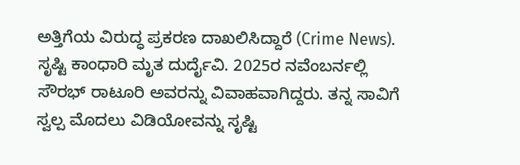ಅತ್ತಿಗೆಯ ವಿರುದ್ಧ ಪ್ರಕರಣ ದಾಖಲಿಸಿದ್ದಾರೆ (Crime News).
ಸೃಷ್ಟಿ ಕಾಂಧಾರಿ ಮೃತ ದುರ್ದೈವಿ. 2025ರ ನವೆಂಬರ್ನಲ್ಲಿ ಸೌರಭ್ ರಾಟೂರಿ ಅವರನ್ನು ವಿವಾಹವಾಗಿದ್ದರು. ತನ್ನ ಸಾವಿಗೆ ಸ್ವಲ್ಪ ಮೊದಲು ವಿಡಿಯೋವನ್ನು ಸೃಷ್ಟಿ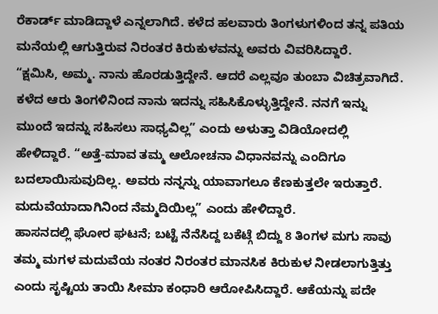ರೆಕಾರ್ಡ್ ಮಾಡಿದ್ದಾಳೆ ಎನ್ನಲಾಗಿದೆ. ಕಳೆದ ಹಲವಾರು ತಿಂಗಳುಗಳಿಂದ ತನ್ನ ಪತಿಯ ಮನೆಯಲ್ಲಿ ಆಗುತ್ತಿರುವ ನಿರಂತರ ಕಿರುಕುಳವನ್ನು ಅವರು ವಿವರಿಸಿದ್ದಾರೆ.
“ಕ್ಷಮಿಸಿ, ಅಮ್ಮ. ನಾನು ಹೊರಡುತ್ತಿದ್ದೇನೆ. ಆದರೆ ಎಲ್ಲವೂ ತುಂಬಾ ವಿಚಿತ್ರವಾಗಿದೆ. ಕಳೆದ ಆರು ತಿಂಗಳಿನಿಂದ ನಾನು ಇದನ್ನು ಸಹಿಸಿಕೊಳ್ಳುತ್ತಿದ್ದೇನೆ. ನನಗೆ ಇನ್ನು ಮುಂದೆ ಇದನ್ನು ಸಹಿಸಲು ಸಾಧ್ಯವಿಲ್ಲ” ಎಂದು ಅಳುತ್ತಾ ವಿಡಿಯೋದಲ್ಲಿ ಹೇಳಿದ್ದಾರೆ. “ಅತ್ತೆ-ಮಾವ ತಮ್ಮ ಆಲೋಚನಾ ವಿಧಾನವನ್ನು ಎಂದಿಗೂ ಬದಲಾಯಿಸುವುದಿಲ್ಲ. ಅವರು ನನ್ನನ್ನು ಯಾವಾಗಲೂ ಕೆಣಕುತ್ತಲೇ ಇರುತ್ತಾರೆ. ಮದುವೆಯಾದಾಗಿನಿಂದ ನೆಮ್ಮದಿಯಿಲ್ಲ” ಎಂದು ಹೇಳಿದ್ದಾರೆ.
ಹಾಸನದಲ್ಲಿ ಘೋರ ಘಟನೆ; ಬಟ್ಟೆ ನೆನೆಸಿದ್ದ ಬಕೆಟ್ಗೆ ಬಿದ್ದು 8 ತಿಂಗಳ ಮಗು ಸಾವು
ತಮ್ಮ ಮಗಳ ಮದುವೆಯ ನಂತರ ನಿರಂತರ ಮಾನಸಿಕ ಕಿರುಕುಳ ನೀಡಲಾಗುತ್ತಿತ್ತು ಎಂದು ಸೃಷ್ಟಿಯ ತಾಯಿ ಸೀಮಾ ಕಂಧಾರಿ ಆರೋಪಿಸಿದ್ದಾರೆ. ಆಕೆಯನ್ನು ಪದೇ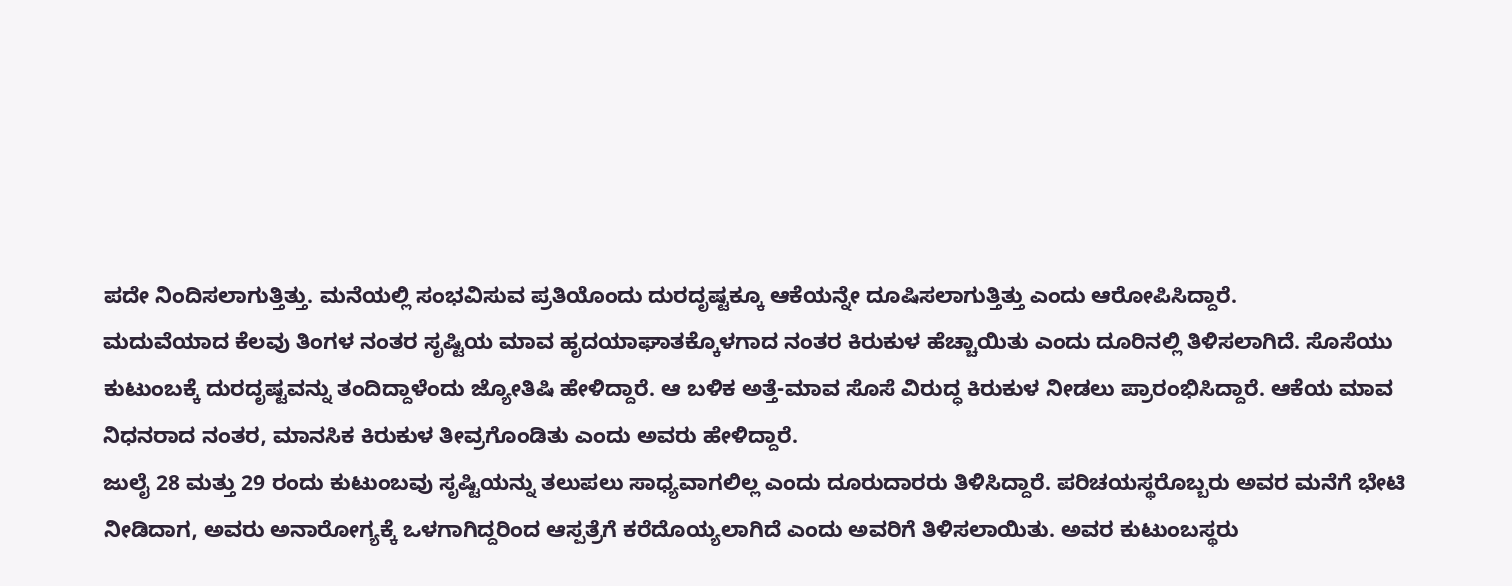ಪದೇ ನಿಂದಿಸಲಾಗುತ್ತಿತ್ತು. ಮನೆಯಲ್ಲಿ ಸಂಭವಿಸುವ ಪ್ರತಿಯೊಂದು ದುರದೃಷ್ಟಕ್ಕೂ ಆಕೆಯನ್ನೇ ದೂಷಿಸಲಾಗುತ್ತಿತ್ತು ಎಂದು ಆರೋಪಿಸಿದ್ದಾರೆ.
ಮದುವೆಯಾದ ಕೆಲವು ತಿಂಗಳ ನಂತರ ಸೃಷ್ಟಿಯ ಮಾವ ಹೃದಯಾಘಾತಕ್ಕೊಳಗಾದ ನಂತರ ಕಿರುಕುಳ ಹೆಚ್ಚಾಯಿತು ಎಂದು ದೂರಿನಲ್ಲಿ ತಿಳಿಸಲಾಗಿದೆ. ಸೊಸೆಯು ಕುಟುಂಬಕ್ಕೆ ದುರದೃಷ್ಟವನ್ನು ತಂದಿದ್ದಾಳೆಂದು ಜ್ಯೋತಿಷಿ ಹೇಳಿದ್ದಾರೆ. ಆ ಬಳಿಕ ಅತ್ತೆ-ಮಾವ ಸೊಸೆ ವಿರುದ್ಧ ಕಿರುಕುಳ ನೀಡಲು ಪ್ರಾರಂಭಿಸಿದ್ದಾರೆ. ಆಕೆಯ ಮಾವ ನಿಧನರಾದ ನಂತರ, ಮಾನಸಿಕ ಕಿರುಕುಳ ತೀವ್ರಗೊಂಡಿತು ಎಂದು ಅವರು ಹೇಳಿದ್ದಾರೆ.
ಜುಲೈ 28 ಮತ್ತು 29 ರಂದು ಕುಟುಂಬವು ಸೃಷ್ಟಿಯನ್ನು ತಲುಪಲು ಸಾಧ್ಯವಾಗಲಿಲ್ಲ ಎಂದು ದೂರುದಾರರು ತಿಳಿಸಿದ್ದಾರೆ. ಪರಿಚಯಸ್ಥರೊಬ್ಬರು ಅವರ ಮನೆಗೆ ಭೇಟಿ ನೀಡಿದಾಗ, ಅವರು ಅನಾರೋಗ್ಯಕ್ಕೆ ಒಳಗಾಗಿದ್ದರಿಂದ ಆಸ್ಪತ್ರೆಗೆ ಕರೆದೊಯ್ಯಲಾಗಿದೆ ಎಂದು ಅವರಿಗೆ ತಿಳಿಸಲಾಯಿತು. ಅವರ ಕುಟುಂಬಸ್ಥರು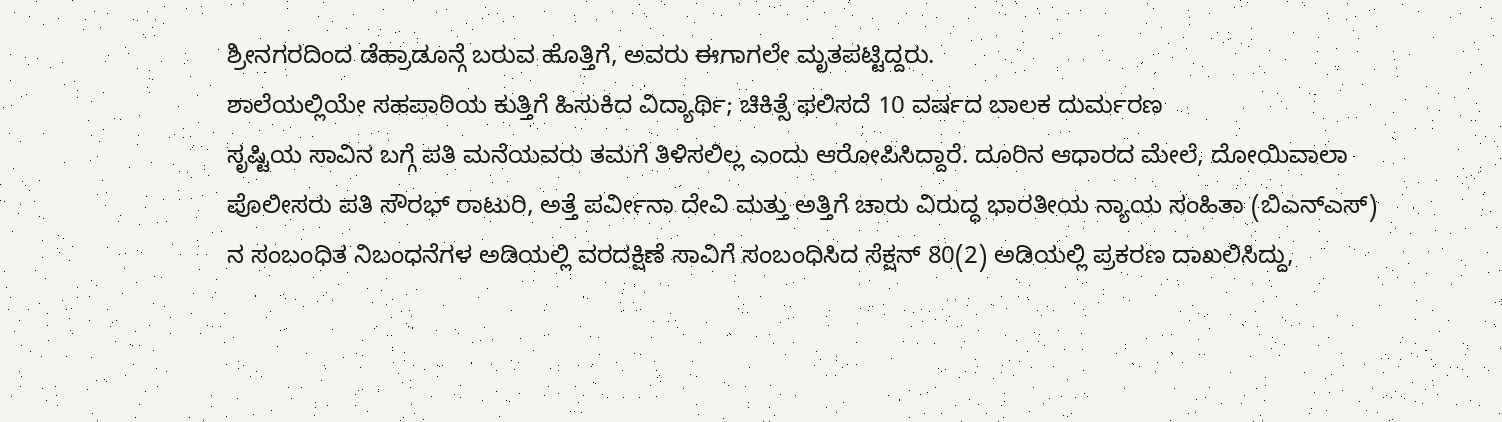ಶ್ರೀನಗರದಿಂದ ಡೆಹ್ರಾಡೂನ್ಗೆ ಬರುವ ಹೊತ್ತಿಗೆ, ಅವರು ಈಗಾಗಲೇ ಮೃತಪಟ್ಟಿದ್ದರು.
ಶಾಲೆಯಲ್ಲಿಯೇ ಸಹಪಾಠಿಯ ಕುತ್ತಿಗೆ ಹಿಸುಕಿದ ವಿದ್ಯಾರ್ಥಿ; ಚಿಕಿತ್ಸೆ ಫಲಿಸದೆ 10 ವರ್ಷದ ಬಾಲಕ ದುರ್ಮರಣ
ಸೃಷ್ಟಿಯ ಸಾವಿನ ಬಗ್ಗೆ ಪತಿ ಮನೆಯವರು ತಮಗೆ ತಿಳಿಸಲಿಲ್ಲ ಎಂದು ಆರೋಪಿಸಿದ್ದಾರೆ. ದೂರಿನ ಆಧಾರದ ಮೇಲೆ, ದೋಯಿವಾಲಾ ಪೊಲೀಸರು ಪತಿ ಸೌರಭ್ ರಾಟುರಿ, ಅತ್ತೆ ಪರ್ವೀನಾ ದೇವಿ ಮತ್ತು ಅತ್ತಿಗೆ ಚಾರು ವಿರುದ್ಧ ಭಾರತೀಯ ನ್ಯಾಯ ಸಂಹಿತಾ (ಬಿಎನ್ಎಸ್) ನ ಸಂಬಂಧಿತ ನಿಬಂಧನೆಗಳ ಅಡಿಯಲ್ಲಿ ವರದಕ್ಷಿಣೆ ಸಾವಿಗೆ ಸಂಬಂಧಿಸಿದ ಸೆಕ್ಷನ್ 80(2) ಅಡಿಯಲ್ಲಿ ಪ್ರಕರಣ ದಾಖಲಿಸಿದ್ದು,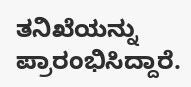ತನಿಖೆಯನ್ನು ಪ್ರಾರಂಭಿಸಿದ್ದಾರೆ.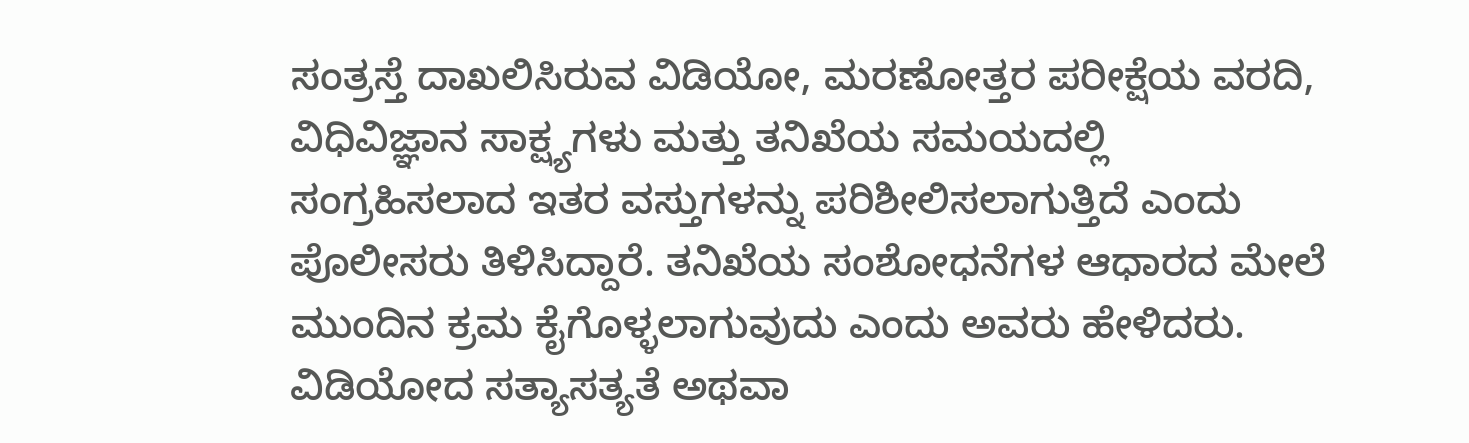ಸಂತ್ರಸ್ತೆ ದಾಖಲಿಸಿರುವ ವಿಡಿಯೋ, ಮರಣೋತ್ತರ ಪರೀಕ್ಷೆಯ ವರದಿ, ವಿಧಿವಿಜ್ಞಾನ ಸಾಕ್ಷ್ಯಗಳು ಮತ್ತು ತನಿಖೆಯ ಸಮಯದಲ್ಲಿ ಸಂಗ್ರಹಿಸಲಾದ ಇತರ ವಸ್ತುಗಳನ್ನು ಪರಿಶೀಲಿಸಲಾಗುತ್ತಿದೆ ಎಂದು ಪೊಲೀಸರು ತಿಳಿಸಿದ್ದಾರೆ. ತನಿಖೆಯ ಸಂಶೋಧನೆಗಳ ಆಧಾರದ ಮೇಲೆ ಮುಂದಿನ ಕ್ರಮ ಕೈಗೊಳ್ಳಲಾಗುವುದು ಎಂದು ಅವರು ಹೇಳಿದರು. ವಿಡಿಯೋದ ಸತ್ಯಾಸತ್ಯತೆ ಅಥವಾ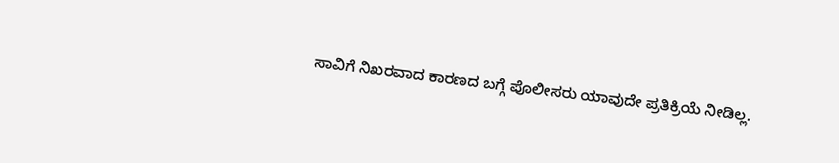ಸಾವಿಗೆ ನಿಖರವಾದ ಕಾರಣದ ಬಗ್ಗೆ ಪೊಲೀಸರು ಯಾವುದೇ ಪ್ರತಿಕ್ರಿಯೆ ನೀಡಿಲ್ಲ.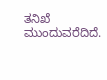ತನಿಖೆ ಮುಂದುವರೆದಿದೆ.